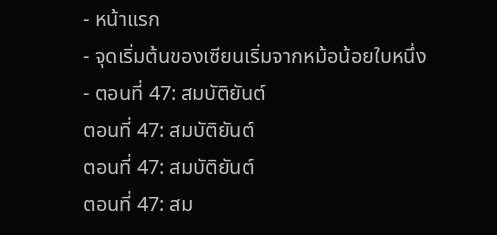- หน้าแรก
- จุดเริ่มต้นของเซียนเริ่มจากหม้อน้อยใบหนึ่ง
- ตอนที่ 47: สมบัติยันต์
ตอนที่ 47: สมบัติยันต์
ตอนที่ 47: สมบัติยันต์
ตอนที่ 47: สม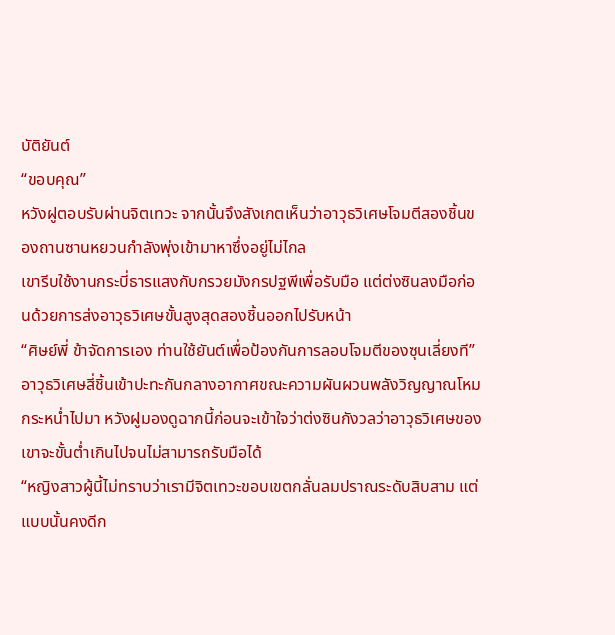บัติยันต์
“ขอบคุณ”
หวังฝูตอบรับผ่านจิตเทวะ จากนั้นจึงสังเกตเห็นว่าอาวุธวิเศษโจมตีสองชิ้นของถานซานหยวนกำลังพุ่งเข้ามาหาซึ่งอยู่ไม่ไกล
เขารีบใช้งานกระบี่ธารแสงกับกรวยมังกรปฐพีเพื่อรับมือ แต่ต่งซินลงมือก่อนด้วยการส่งอาวุธวิเศษขั้นสูงสุดสองชิ้นออกไปรับหน้า
“ศิษย์พี่ ข้าจัดการเอง ท่านใช้ยันต์เพื่อป้องกันการลอบโจมตีของซุนเลี่ยงที”
อาวุธวิเศษสี่ชิ้นเข้าปะทะกันกลางอากาศขณะความผันผวนพลังวิญญาณโหมกระหน่ำไปมา หวังฝูมองดูฉากนี้ก่อนจะเข้าใจว่าต่งซินกังวลว่าอาวุธวิเศษของเขาจะขั้นต่ำเกินไปจนไม่สามารถรับมือได้
“หญิงสาวผู้นี้ไม่ทราบว่าเรามีจิตเทวะขอบเขตกลั่นลมปราณระดับสิบสาม แต่แบบนั้นคงดีก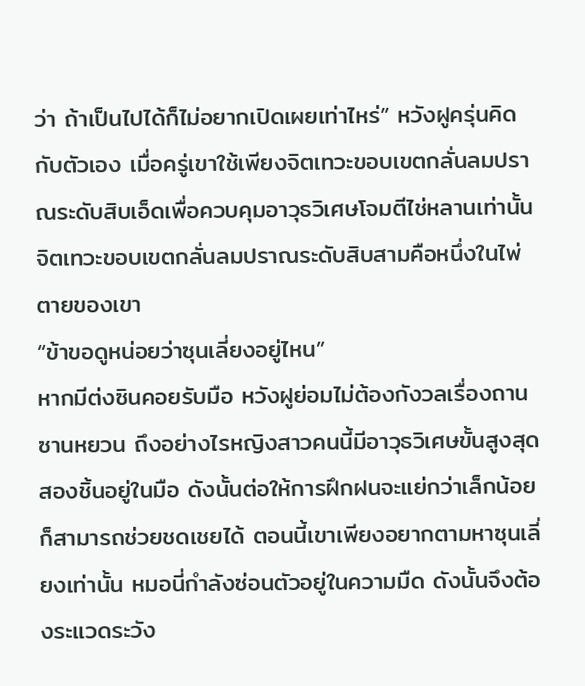ว่า ถ้าเป็นไปได้ก็ไม่อยากเปิดเผยเท่าไหร่” หวังฝูครุ่นคิดกับตัวเอง เมื่อครู่เขาใช้เพียงจิตเทวะขอบเขตกลั่นลมปราณระดับสิบเอ็ดเพื่อควบคุมอาวุธวิเศษโจมตีไช่หลานเท่านั้น
จิตเทวะขอบเขตกลั่นลมปราณระดับสิบสามคือหนึ่งในไพ่ตายของเขา
“ข้าขอดูหน่อยว่าซุนเลี่ยงอยู่ไหน”
หากมีต่งซินคอยรับมือ หวังฝูย่อมไม่ต้องกังวลเรื่องถานซานหยวน ถึงอย่างไรหญิงสาวคนนี้มีอาวุธวิเศษขั้นสูงสุดสองชิ้นอยู่ในมือ ดังนั้นต่อให้การฝึกฝนจะแย่กว่าเล็กน้อยก็สามารถช่วยชดเชยได้ ตอนนี้เขาเพียงอยากตามหาซุนเลี่ยงเท่านั้น หมอนี่กำลังซ่อนตัวอยู่ในความมืด ดังนั้นจึงต้องระแวดระวัง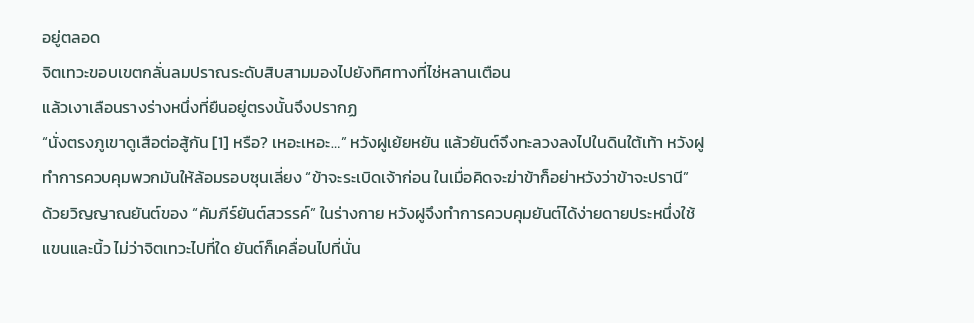อยู่ตลอด
จิตเทวะขอบเขตกลั่นลมปราณระดับสิบสามมองไปยังทิศทางที่ไช่หลานเตือน
แล้วเงาเลือนรางร่างหนึ่งที่ยืนอยู่ตรงนั้นจึงปรากฏ
“นั่งตรงภูเขาดูเสือต่อสู้กัน [1] หรือ? เหอะเหอะ…” หวังฝูเย้ยหยัน แล้วยันต์จึงทะลวงลงไปในดินใต้เท้า หวังฝูทำการควบคุมพวกมันให้ล้อมรอบซุนเลี่ยง “ข้าจะระเบิดเจ้าก่อน ในเมื่อคิดจะฆ่าข้าก็อย่าหวังว่าข้าจะปรานี”
ด้วยวิญญาณยันต์ของ “คัมภีร์ยันต์สวรรค์” ในร่างกาย หวังฝูจึงทำการควบคุมยันต์ได้ง่ายดายประหนึ่งใช้แขนและนิ้ว ไม่ว่าจิตเทวะไปที่ใด ยันต์ก็เคลื่อนไปที่นั่น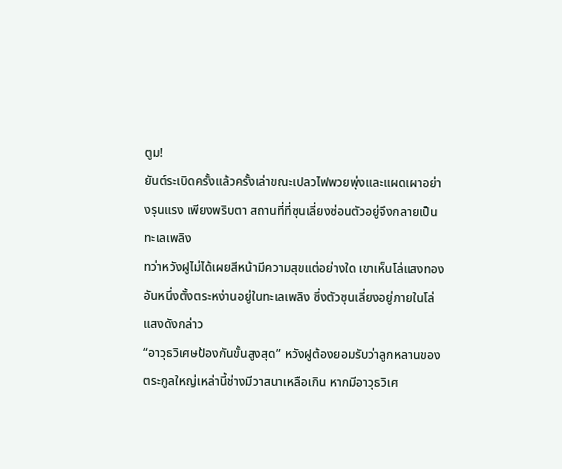ตูม!
ยันต์ระเบิดครั้งแล้วครั้งเล่าขณะเปลวไฟพวยพุ่งและแผดเผาอย่างรุนแรง เพียงพริบตา สถานที่ที่ซุนเลี่ยงซ่อนตัวอยู่จึงกลายเป็นทะเลเพลิง
ทว่าหวังฝูไม่ได้เผยสีหน้ามีความสุขแต่อย่างใด เขาเห็นโล่แสงทองอันหนึ่งตั้งตระหง่านอยู่ในทะเลเพลิง ซึ่งตัวซุนเลี่ยงอยู่ภายในโล่แสงดังกล่าว
“อาวุธวิเศษป้องกันขั้นสูงสุด” หวังฝูต้องยอมรับว่าลูกหลานของตระกูลใหญ่เหล่านี้ช่างมีวาสนาเหลือเกิน หากมีอาวุธวิเศ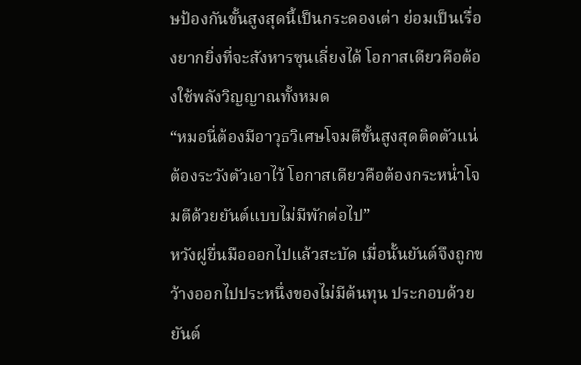ษป้องกันขั้นสูงสุดนี้เป็นกระดองเต่า ย่อมเป็นเรื่องยากยิ่งที่จะสังหารซุนเลี่ยงได้ โอกาสเดียวคือต้องใช้พลังวิญญาณทั้งหมด
“หมอนี่ต้องมีอาวุธวิเศษโจมตีขั้นสูงสุดติดตัวแน่ ต้องระวังตัวเอาไว้ โอกาสเดียวคือต้องกระหน่ำโจมตีด้วยยันต์แบบไม่มีพักต่อไป”
หวังฝูยื่นมือออกไปแล้วสะบัด เมื่อนั้นยันต์จึงถูกขว้างออกไปประหนึ่งของไม่มีต้นทุน ประกอบด้วยยันต์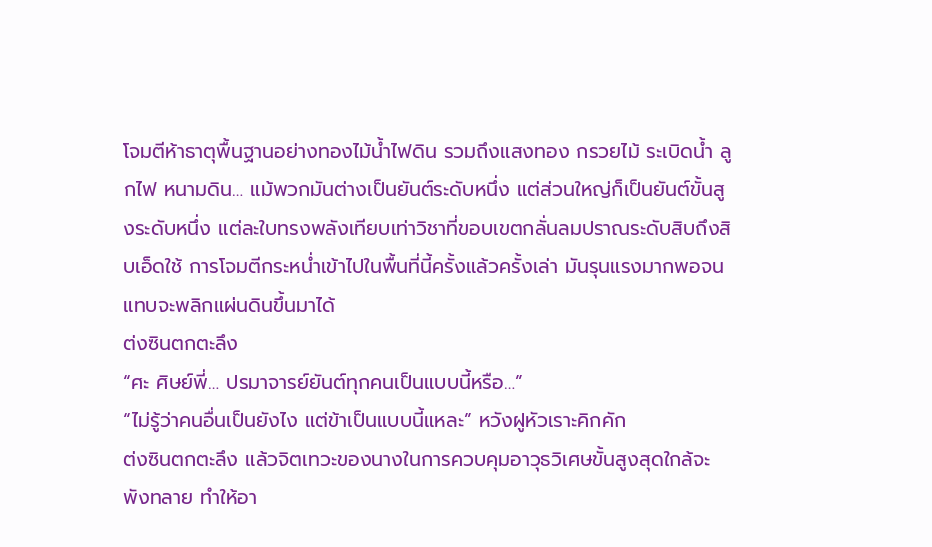โจมตีห้าธาตุพื้นฐานอย่างทองไม้น้ำไฟดิน รวมถึงแสงทอง กรวยไม้ ระเบิดน้ำ ลูกไฟ หนามดิน… แม้พวกมันต่างเป็นยันต์ระดับหนึ่ง แต่ส่วนใหญ่ก็เป็นยันต์ขั้นสูงระดับหนึ่ง แต่ละใบทรงพลังเทียบเท่าวิชาที่ขอบเขตกลั่นลมปราณระดับสิบถึงสิบเอ็ดใช้ การโจมตีกระหน่ำเข้าไปในพื้นที่นี้ครั้งแล้วครั้งเล่า มันรุนแรงมากพอจนแทบจะพลิกแผ่นดินขึ้นมาได้
ต่งซินตกตะลึง
“ศะ ศิษย์พี่… ปรมาจารย์ยันต์ทุกคนเป็นแบบนี้หรือ…”
“ไม่รู้ว่าคนอื่นเป็นยังไง แต่ข้าเป็นแบบนี้แหละ” หวังฝูหัวเราะคิกคัก
ต่งซินตกตะลึง แล้วจิตเทวะของนางในการควบคุมอาวุธวิเศษขั้นสูงสุดใกล้จะพังทลาย ทำให้อา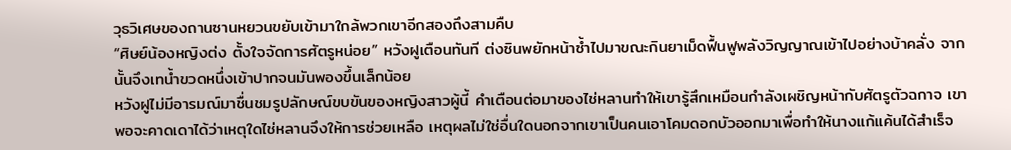วุธวิเศษของถานซานหยวนขยับเข้ามาใกล้พวกเขาอีกสองถึงสามคืบ
“ศิษย์น้องหญิงต่ง ตั้งใจจัดการศัตรูหน่อย” หวังฝูเตือนทันที ต่งซินพยักหน้าซ้ำไปมาขณะกินยาเม็ดฟื้นฟูพลังวิญญาณเข้าไปอย่างบ้าคลั่ง จากนั้นจึงเทน้ำขวดหนึ่งเข้าปากจนมันพองขึ้นเล็กน้อย
หวังฝูไม่มีอารมณ์มาชื่นชมรูปลักษณ์ขบขันของหญิงสาวผู้นี้ คำเตือนต่อมาของไช่หลานทำให้เขารู้สึกเหมือนกำลังเผชิญหน้ากับศัตรูตัวฉกาจ เขาพอจะคาดเดาได้ว่าเหตุใดไช่หลานจึงให้การช่วยเหลือ เหตุผลไม่ใช่อื่นใดนอกจากเขาเป็นคนเอาโคมดอกบัวออกมาเพื่อทำให้นางแก้แค้นได้สำเร็จ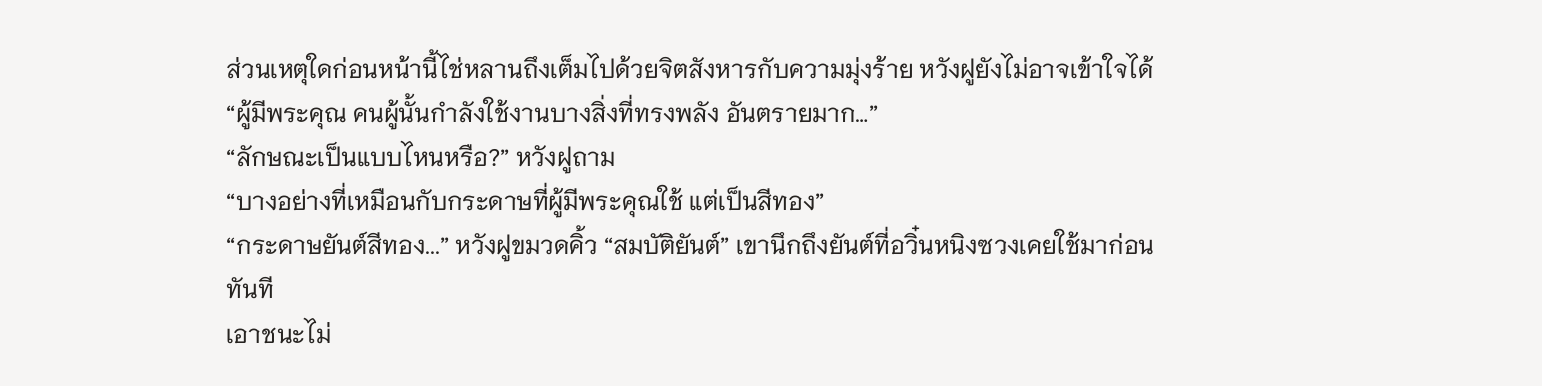ส่วนเหตุใดก่อนหน้านี้ไช่หลานถึงเต็มไปด้วยจิตสังหารกับความมุ่งร้าย หวังฝูยังไม่อาจเข้าใจได้
“ผู้มีพระคุณ คนผู้นั้นกำลังใช้งานบางสิ่งที่ทรงพลัง อันตรายมาก…”
“ลักษณะเป็นแบบไหนหรือ?” หวังฝูถาม
“บางอย่างที่เหมือนกับกระดาษที่ผู้มีพระคุณใช้ แต่เป็นสีทอง”
“กระดาษยันต์สีทอง...” หวังฝูขมวดคิ้ว “สมบัติยันต์” เขานึกถึงยันต์ที่อวิ๋นหนิงซวงเคยใช้มาก่อนทันที
เอาชนะไม่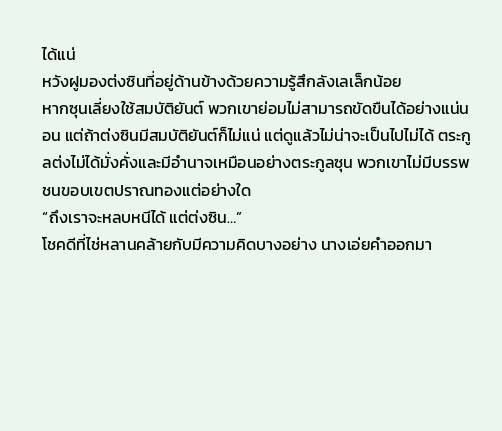ได้แน่
หวังฝูมองต่งซินที่อยู่ด้านข้างด้วยความรู้สึกลังเลเล็กน้อย
หากซุนเลี่ยงใช้สมบัติยันต์ พวกเขาย่อมไม่สามารถขัดขืนได้อย่างแน่นอน แต่ถ้าต่งซินมีสมบัติยันต์ก็ไม่แน่ แต่ดูแล้วไม่น่าจะเป็นไปไม่ได้ ตระกูลต่งไม่ได้มั่งคั่งและมีอำนาจเหมือนอย่างตระกูลซุน พวกเขาไม่มีบรรพชนขอบเขตปราณทองแต่อย่างใด
“ถึงเราจะหลบหนีได้ แต่ต่งซิน…”
โชคดีที่ไช่หลานคล้ายกับมีความคิดบางอย่าง นางเอ่ยคำออกมา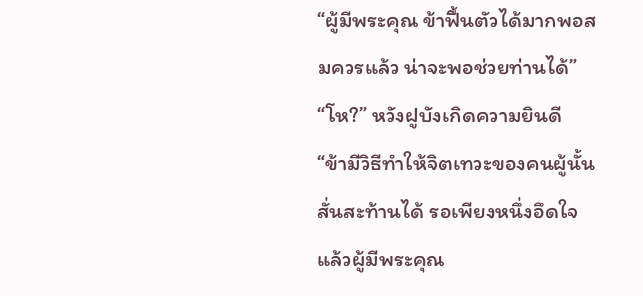“ผู้มีพระคุณ ข้าฟื้นตัวได้มากพอสมควรแล้ว น่าจะพอช่วยท่านได้”
“โห?” หวังฝูบังเกิดความยินดี
“ข้ามีวิธีทำให้จิตเทวะของคนผู้นั้นสั่นสะท้านได้ รอเพียงหนึ่งอึดใจแล้วผู้มีพระคุณ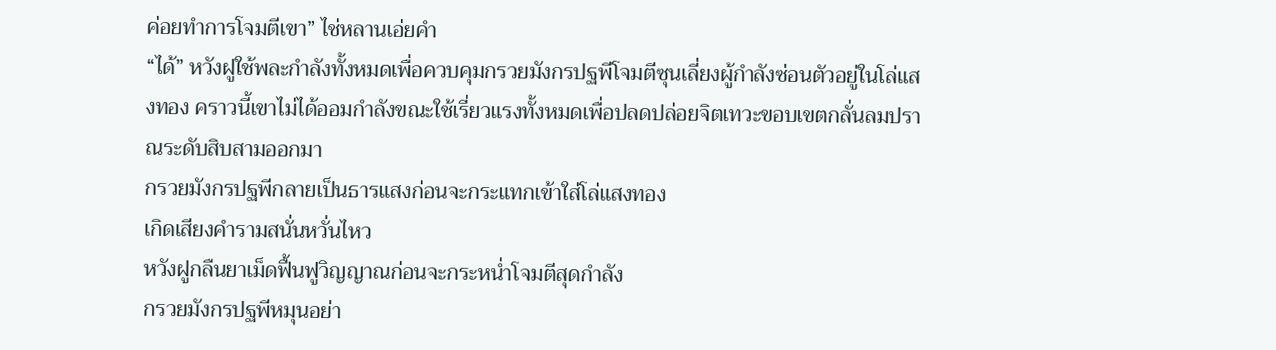ค่อยทำการโจมตีเขา” ไช่หลานเอ่ยคำ
“ได้” หวังฝูใช้พละกำลังทั้งหมดเพื่อควบคุมกรวยมังกรปฐพีโจมตีซุนเลี่ยงผู้กำลังซ่อนตัวอยู่ในโล่แสงทอง คราวนี้เขาไม่ได้ออมกำลังขณะใช้เรี่ยวแรงทั้งหมดเพื่อปลดปล่อยจิตเทวะขอบเขตกลั่นลมปราณระดับสิบสามออกมา
กรวยมังกรปฐพีกลายเป็นธารแสงก่อนจะกระแทกเข้าใส่โล่แสงทอง
เกิดเสียงคำรามสนั่นหวั่นไหว
หวังฝูกลืนยาเม็ดฟื้นฟูวิญญาณก่อนจะกระหน่ำโจมตีสุดกำลัง
กรวยมังกรปฐพีหมุนอย่า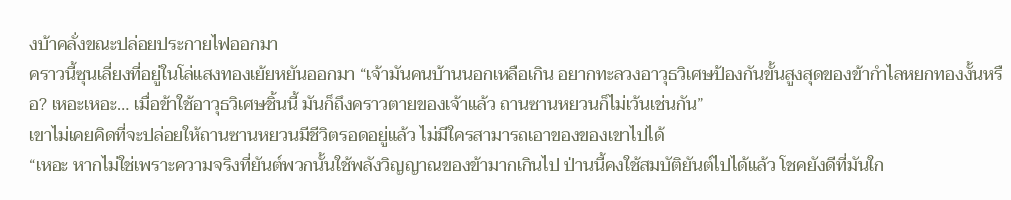งบ้าคลั่งขณะปล่อยประกายไฟออกมา
คราวนี้ซุนเลี่ยงที่อยู่ในโล่แสงทองเย้ยหยันออกมา “เจ้ามันคนบ้านนอกเหลือเกิน อยากทะลวงอาวุธวิเศษป้องกันขั้นสูงสุดของข้ากำไลหยกทองงั้นหรือ? เหอะเหอะ… เมื่อข้าใช้อาวุธวิเศษชิ้นนี้ มันก็ถึงคราวตายของเจ้าแล้ว ถานซานหยวนก็ไม่เว้นเช่นกัน”
เขาไม่เคยคิดที่จะปล่อยให้ถานซานหยวนมีชีวิตรอดอยู่แล้ว ไม่มีใครสามารถเอาของของเขาไปได้
“เหอะ หากไม่ใช่เพราะความจริงที่ยันต์พวกนั้นใช้พลังวิญญาณของข้ามากเกินไป ป่านนี้คงใช้สมบัติยันต์ไปได้แล้ว โชคยังดีที่มันใก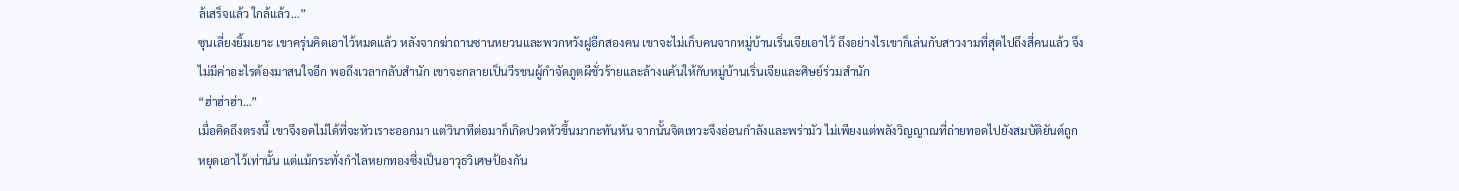ล้เสร็จแล้ว ใกล้แล้ว…”
ซุนเลี่ยงยิ้มเยาะ เขาครุ่นคิดเอาไว้หมดแล้ว หลังจากฆ่าถานซานหยวนและพวกหวังฝูอีกสองคน เขาจะไม่เก็บคนจากหมู่บ้านเริ่นเจียเอาไว้ ถึงอย่างไรเขาก็เล่นกับสาวงามที่สุดไปถึงสี่คนแล้ว จึงไม่มีค่าอะไรต้องมาสนใจอีก พอถึงเวลากลับสำนัก เขาจะกลายเป็นวีรชนผู้กำจัดภูตผีชั่วร้ายและล้างแค้นให้กับหมู่บ้านเริ่นเจียและศิษย์ร่วมสำนัก
“ฮ่าฮ่าฮ่า…”
เมื่อคิดถึงตรงนี้ เขาจึงอดไม่ได้ที่จะหัวเราะออกมา แต่วินาทีต่อมาก็เกิดปวดหัวขึ้นมากะทันหัน จากนั้นจิตเทวะจึงอ่อนกำลังและพร่ามัว ไม่เพียงแต่พลังวิญญาณที่ถ่ายทอดไปยังสมบัติยันต์ถูกหยุดเอาไว้เท่านั้น แต่แม้กระทั่งกำไลหยกทองซึ่งเป็นอาวุธวิเศษป้องกัน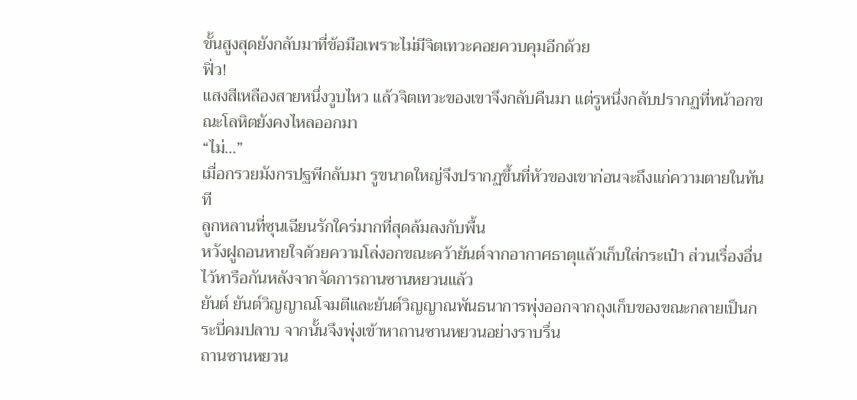ขั้นสูงสุดยังกลับมาที่ข้อมือเพราะไม่มีจิตเทวะคอยควบคุมอีกด้วย
ฟิ่ว!
แสงสีเหลืองสายหนึ่งวูบไหว แล้วจิตเทวะของเขาจึงกลับคืนมา แต่รูหนึ่งกลับปรากฏที่หน้าอกขณะโลหิตยังคงไหลออกมา
“ไม่…”
เมื่อกรวยมังกรปฐพีกลับมา รูขนาดใหญ่จึงปรากฏขึ้นที่หัวของเขาก่อนจะถึงแก่ความตายในทันที
ลูกหลานที่ซุนเฉียนรักใคร่มากที่สุดล้มลงกับพื้น
หวังฝูถอนหายใจด้วยความโล่งอกขณะคว้ายันต์จากอากาศธาตุแล้วเก็บใส่กระเป๋า ส่วนเรื่องอื่นไว้หารือกันหลังจากจัดการถานซานหยวนแล้ว
ยันต์ ยันต์วิญญาณโจมตีและยันต์วิญญาณพันธนาการพุ่งออกจากถุงเก็บของขณะกลายเป็นกระบี่คมปลาบ จากนั้นจึงพุ่งเข้าหาถานซานหยวนอย่างราบรื่น
ถานซานหยวน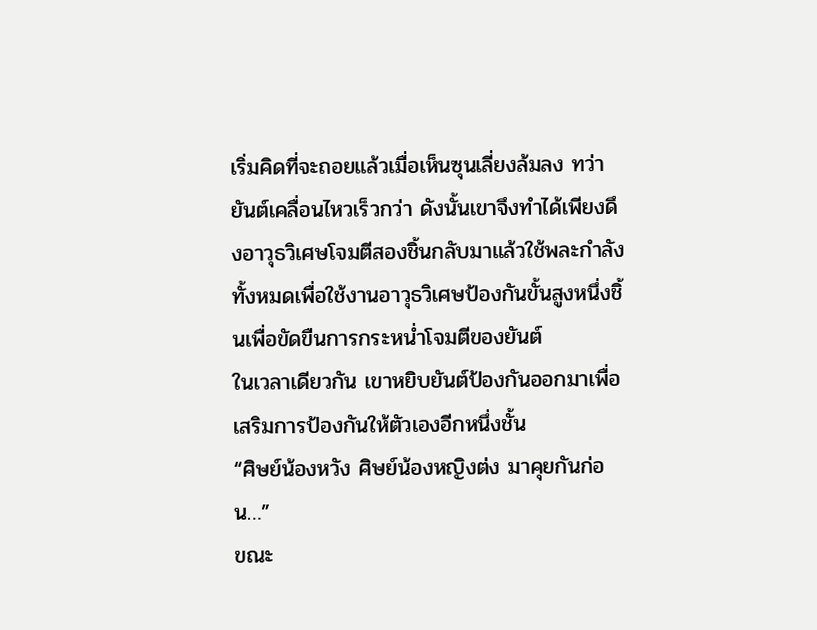เริ่มคิดที่จะถอยแล้วเมื่อเห็นซุนเลี่ยงล้มลง ทว่ายันต์เคลื่อนไหวเร็วกว่า ดังนั้นเขาจึงทำได้เพียงดึงอาวุธวิเศษโจมตีสองชิ้นกลับมาแล้วใช้พละกำลังทั้งหมดเพื่อใช้งานอาวุธวิเศษป้องกันขั้นสูงหนึ่งชิ้นเพื่อขัดขืนการกระหน่ำโจมตีของยันต์
ในเวลาเดียวกัน เขาหยิบยันต์ป้องกันออกมาเพื่อเสริมการป้องกันให้ตัวเองอีกหนึ่งชั้น
“ศิษย์น้องหวัง ศิษย์น้องหญิงต่ง มาคุยกันก่อน…”
ขณะ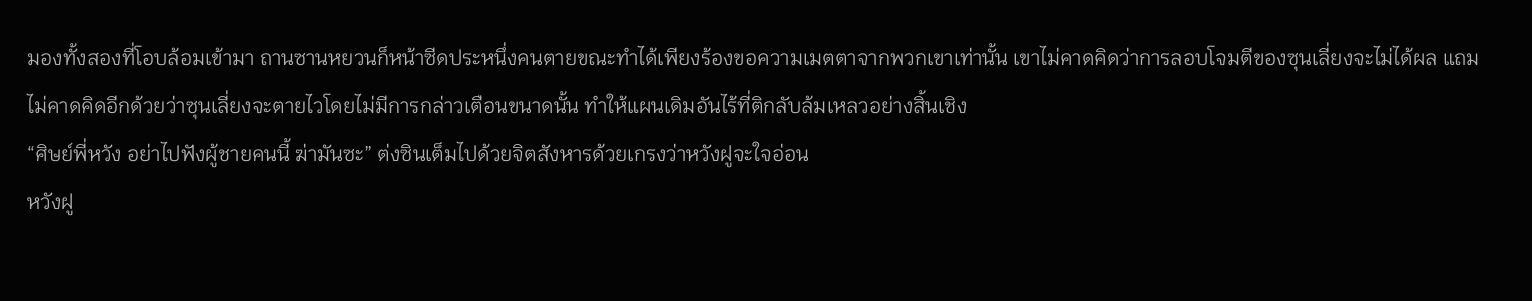มองทั้งสองที่โอบล้อมเข้ามา ถานซานหยวนก็หน้าซีดประหนึ่งคนตายขณะทำได้เพียงร้องขอความเมตตาจากพวกเขาเท่านั้น เขาไม่คาดคิดว่าการลอบโจมตีของซุนเลี่ยงจะไม่ได้ผล แถมไม่คาดคิดอีกด้วยว่าซุนเลี่ยงจะตายไวโดยไม่มีการกล่าวเตือนขนาดนั้น ทำให้แผนเดิมอันไร้ที่ติกลับล้มเหลวอย่างสิ้นเชิง
“ศิษย์พี่หวัง อย่าไปฟังผู้ชายคนนี้ ฆ่ามันซะ” ต่งซินเต็มไปด้วยจิตสังหารด้วยเกรงว่าหวังฝูจะใจอ่อน
หวังฝู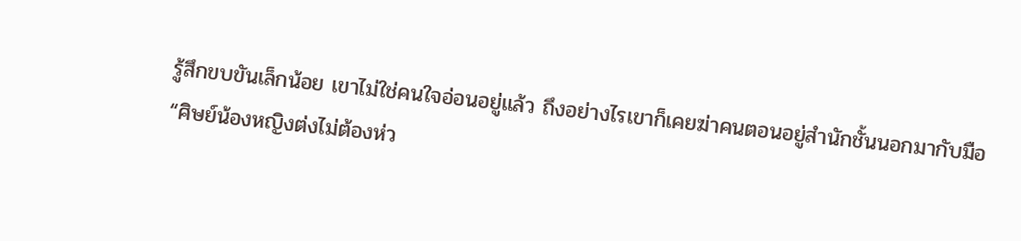รู้สึกขบขันเล็กน้อย เขาไม่ใช่คนใจอ่อนอยู่แล้ว ถึงอย่างไรเขาก็เคยฆ่าคนตอนอยู่สำนักชั้นนอกมากับมือ
“ศิษย์น้องหญิงต่งไม่ต้องห่ว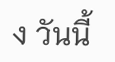ง วันนี้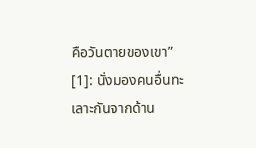คือวันตายของเขา”
[1]: นั่งมองคนอื่นทะเลาะกันจากด้าน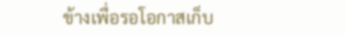ข้างเพื่อรอโอกาสเก็บ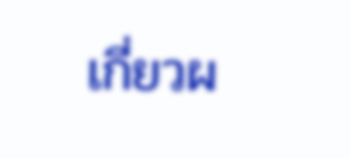เกี่ยวผ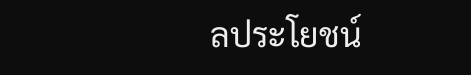ลประโยชน์